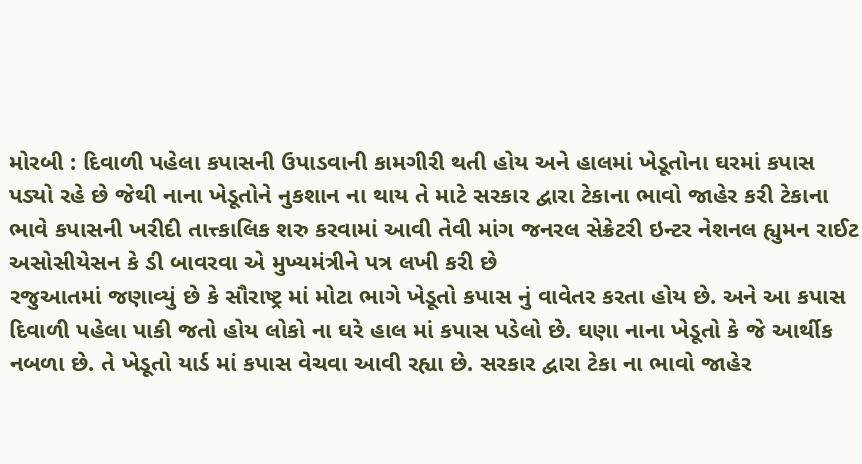મોરબી : દિવાળી પહેલા કપાસની ઉપાડવાની કામગીરી થતી હોય અને હાલમાં ખેડૂતોના ઘરમાં કપાસ પડ્યો રહે છે જેથી નાના ખેડૂતોને નુકશાન ના થાય તે માટે સરકાર દ્વારા ટેકાના ભાવો જાહેર કરી ટેકાના ભાવે કપાસની ખરીદી તાત્ત્કાલિક શરુ કરવામાં આવી તેવી માંગ જનરલ સેક્રેટરી ઇન્ટર નેશનલ હ્યુમન રાઈટ અસોસીયેસન કે ડી બાવરવા એ મુખ્યમંત્રીને પત્ર લખી કરી છે
રજુઆતમાં જણાવ્યું છે કે સૌરાષ્ટ્ર માં મોટા ભાગે ખેડૂતો કપાસ નું વાવેતર કરતા હોય છે. અને આ કપાસ દિવાળી પહેલા પાકી જતો હોય લોકો ના ઘરે હાલ માં કપાસ પડેલો છે. ઘણા નાના ખેડૂતો કે જે આર્થીક નબળા છે. તે ખેડૂતો યાર્ડ માં કપાસ વેચવા આવી રહ્યા છે. સરકાર દ્વારા ટેકા ના ભાવો જાહેર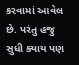કરવામાં આવેલ છે. પરંતુ હજુ સુધી ક્યાય પણ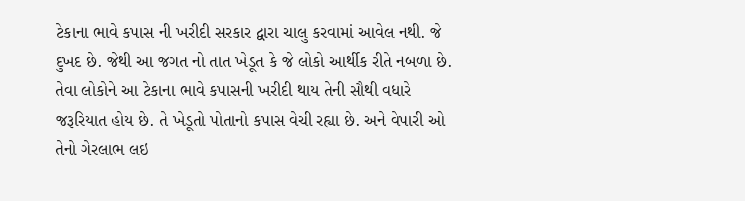ટેકાના ભાવે કપાસ ની ખરીદી સરકાર દ્વારા ચાલુ કરવામાં આવેલ નથી. જે દુખદ છે. જેથી આ જગત નો તાત ખેડૂત કે જે લોકો આર્થીક રીતે નબળા છે. તેવા લોકોને આ ટેકાના ભાવે કપાસની ખરીદી થાય તેની સૌથી વધારે જરૂરિયાત હોય છે. તે ખેડૂતો પોતાનો કપાસ વેચી રહ્યા છે. અને વેપારી ઓ તેનો ગેરલાભ લઇ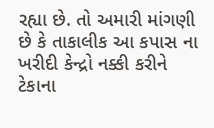રહ્યા છે. તો અમારી માંગણી છે કે તાકાલીક આ કપાસ ના ખરીદી કેન્દ્રો નક્કી કરીને ટેકાના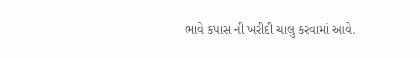ભાવે કપાસ ની ખરીદી ચાલુ કરવામાં આવે.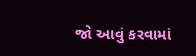જો આવું કરવામાં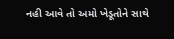નહી આવે તો અમો ખેડૂતોને સાથે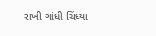રાખી ગાંધી ચિંધ્યા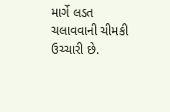માર્ગે લડત ચલાવવાની ચીમકી ઉચ્ચારી છે.